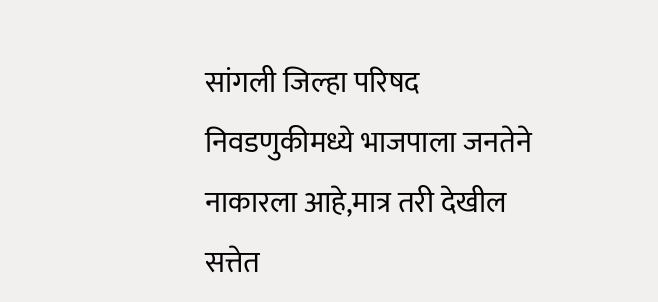सांगली जिल्हा परिषद निवडणुकीमध्ये भाजपाला जनतेने नाकारला आहे,मात्र तरी देखील सत्तेत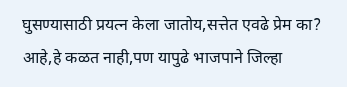घुसण्यासाठी प्रयत्न केला जातोय,सत्तेत एवढे प्रेम का? आहे,हे कळत नाही,पण यापुढे भाजपाने जिल्हा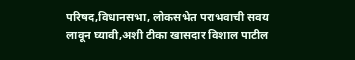परिषद,विधानसभा, लोकसभेत पराभवाची सवय लावून घ्यावी,अशी टीका खासदार विशाल पाटील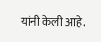यांनी केली आहे.